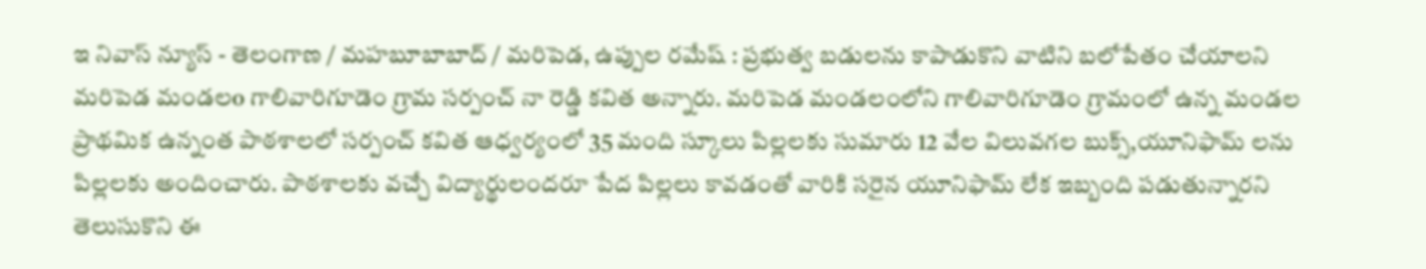ఇ నివాస్ న్యూస్ - తెలంగాణ / మహబూబాబాద్ / మరిపెడ, ఉప్పుల రమేష్ : ప్రభుత్వ బడులను కాపాడుకొని వాటిని బలోపేతం చేయాలని మరిపెడ మండలo గాలివారిగూడెం గ్రామ సర్పంచ్ నా రెడ్డి కవిత అన్నారు. మరిపెడ మండలంలోని గాలివారిగూడెం గ్రామంలో ఉన్న మండల ప్రాథమిక ఉన్నంత పాఠశాలలో సర్పంచ్ కవిత ఆధ్వర్యంలో 35 మంది స్కూలు పిల్లలకు సుమారు 12 వేల విలువగల బుక్స్,యూనిఫామ్ లను పిల్లలకు అందించారు. పాఠశాలకు వచ్చే విద్యార్థులందరూ పేద పిల్లలు కావడంతో వారికి సరైన యూనిఫామ్ లేక ఇబ్బంది పడుతున్నారని తెలుసుకొని ఈ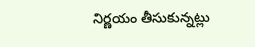నిర్ణయం తీసుకున్నట్లు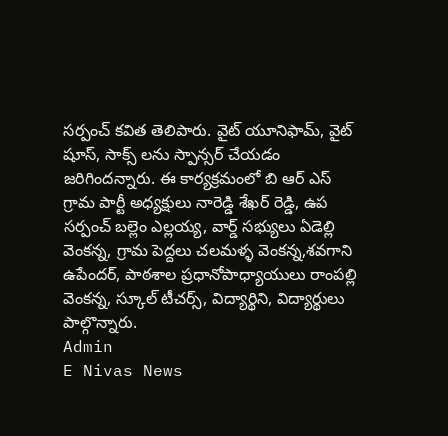సర్పంచ్ కవిత తెలిపారు. వైట్ యూనిఫామ్, వైట్ షూస్, సాక్స్ లను స్పాన్సర్ చేయడం జరిగిందన్నారు. ఈ కార్యక్రమంలో బి ఆర్ ఎస్ గ్రామ పార్టీ అధ్యక్షులు నారెడ్డి శేఖర్ రెడ్డి, ఉప సర్పంచ్ బల్లెం ఎల్లయ్య, వార్డ్ సభ్యులు ఏడెల్లి వెంకన్న, గ్రామ పెద్దలు చలమళ్ళ వెంకన్న,శవగాని ఉపేందర్, పాఠశాల ప్రధానోపాధ్యాయులు రాంపల్లి వెంకన్న, స్కూల్ టీచర్స్, విద్యార్థిని, విద్యార్థులు పాల్గొన్నారు.
Admin
E Nivas News